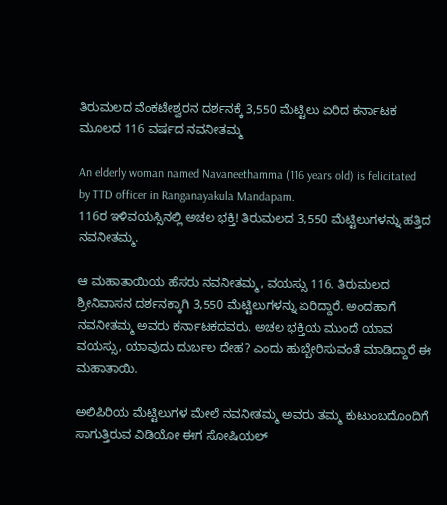ತಿರುಮಲದ ವೆಂಕಟೇಶ್ವರನ ದರ್ಶನಕ್ಕೆ 3,550 ಮೆಟ್ಟಿಲು ಏರಿದ ಕರ್ನಾಟಕ ಮೂಲದ 116 ವರ್ಷದ ನವನೀತಮ್ಮ

An elderly woman named Navaneethamma (116 years old) is felicitated by TTD officer in Ranganayakula Mandapam.
116ರ ಇಳಿವಯಸ್ಸಿನಲ್ಲಿ ಅಚಲ ಭಕ್ತಿ! ತಿರುಮಲದ 3,550 ಮೆಟ್ಟಿಲುಗಳನ್ನು ಹತ್ತಿದ ನವನೀತಮ್ಮ.

ಆ ಮಹಾತಾಯಿಯ ಹೆಸರು ನವನೀತಮ್ಮ, ವಯಸ್ಸು 116. ತಿರುಮಲದ ಶ್ರೀನಿವಾಸನ ದರ್ಶನಕ್ಕಾಗಿ 3,550 ಮೆಟ್ಟಿಲುಗಳನ್ನು ಏರಿದ್ದಾರೆ. ಅಂದಹಾಗೆ ನವನೀತಮ್ಮ ಅವರು ಕರ್ನಾಟಕದವರು. ಅಚಲ ಭಕ್ತಿಯ ಮುಂದೆ ಯಾವ ವಯಸ್ಸು, ಯಾವುದು ದುರ್ಬಲ ದೇಹ? ಎಂದು ಹುಬ್ಬೇರಿಸುವಂತೆ ಮಾಡಿದ್ದಾರೆ ಈ ಮಹಾತಾಯಿ.

ಅಲಿಪಿರಿಯ ಮೆಟ್ಟಿಲುಗಳ ಮೇಲೆ ನವನೀತಮ್ಮ ಅವರು ತಮ್ಮ ಕುಟುಂಬದೊಂದಿಗೆ ಸಾಗುತ್ತಿರುವ ವಿಡಿಯೋ ಈಗ ಸೋಷಿಯಲ್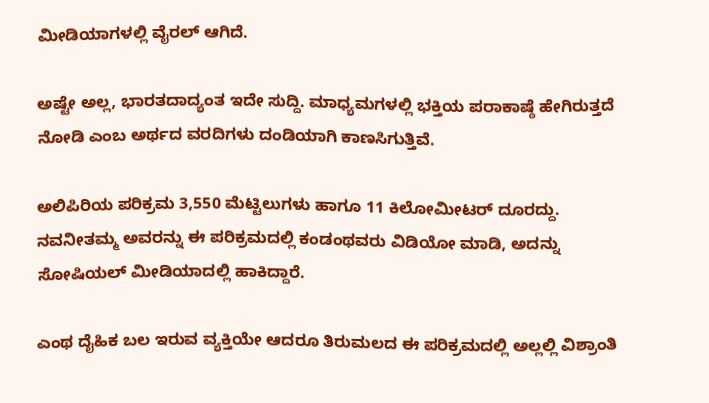ಮೀಡಿಯಾಗಳಲ್ಲಿ ವೈರಲ್ ಆಗಿದೆ.

ಅಷ್ಟೇ ಅಲ್ಲ, ಭಾರತದಾದ್ಯಂತ ಇದೇ ಸುದ್ದಿ. ಮಾಧ್ಯಮಗಳಲ್ಲಿ ಭಕ್ತಿಯ ಪರಾಕಾಷ್ಠೆ ಹೇಗಿರುತ್ತದೆ ನೋಡಿ ಎಂಬ ಅರ್ಥದ ವರದಿಗಳು ದಂಡಿಯಾಗಿ ಕಾಣಸಿಗುತ್ತಿವೆ.

ಅಲಿಪಿರಿಯ ಪರಿಕ್ರಮ 3,550 ಮೆಟ್ಟಿಲುಗಳು ಹಾಗೂ 11 ಕಿಲೋಮೀಟರ್ ದೂರದ್ದು. ನವನೀತಮ್ಮ ಅವರನ್ನು ಈ ಪರಿಕ್ರಮದಲ್ಲಿ ಕಂಡಂಥವರು ವಿಡಿಯೋ ಮಾಡಿ, ಅದನ್ನು ಸೋಷಿಯಲ್ ಮೀಡಿಯಾದಲ್ಲಿ ಹಾಕಿದ್ದಾರೆ.

ಎಂಥ ದೈಹಿಕ ಬಲ ಇರುವ ವ್ಯಕ್ತಿಯೇ ಆದರೂ ತಿರುಮಲದ ಈ ಪರಿಕ್ರಮದಲ್ಲಿ ಅಲ್ಲಲ್ಲಿ ವಿಶ್ರಾಂತಿ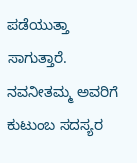ಪಡೆಯುತ್ತಾ ಸಾಗುತ್ತಾರೆ. ನವನೀತಮ್ಮ ಅವರಿಗೆ ಕುಟುಂಬ ಸದಸ್ಯರ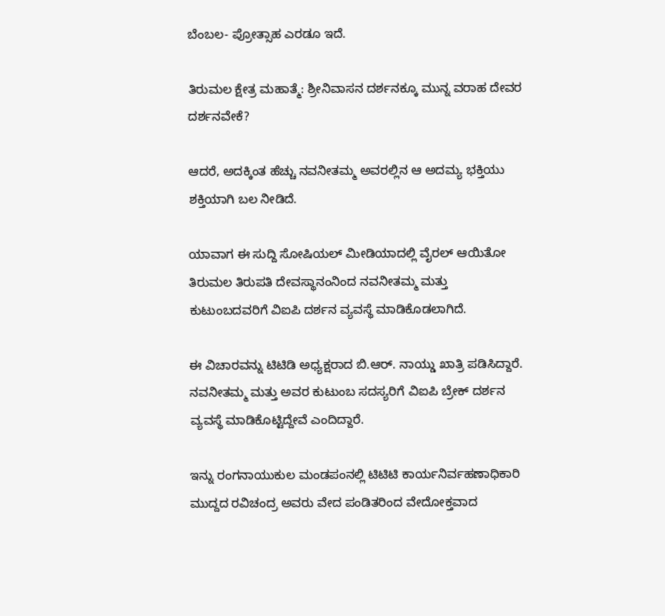ಬೆಂಬಲ- ಪ್ರೋತ್ಸಾಹ ಎರಡೂ ಇದೆ.

ತಿರುಮಲ ಕ್ಷೇತ್ರ ಮಹಾತ್ಮೆ: ಶ್ರೀನಿವಾಸನ ದರ್ಶನಕ್ಕೂ ಮುನ್ನ ವರಾಹ ದೇವರ ದರ್ಶನವೇಕೆ?

ಆದರೆ, ಅದಕ್ಕಿಂತ ಹೆಚ್ಚು ನವನೀತಮ್ಮ ಅವರಲ್ಲಿನ ಆ ಅದಮ್ಯ ಭಕ್ತಿಯು ಶಕ್ತಿಯಾಗಿ ಬಲ ನೀಡಿದೆ.

ಯಾವಾಗ ಈ ಸುದ್ದಿ ಸೋಷಿಯಲ್ ಮೀಡಿಯಾದಲ್ಲಿ ವೈರಲ್ ಆಯಿತೋ ತಿರುಮಲ ತಿರುಪತಿ ದೇವಸ್ಥಾನಂನಿಂದ ನವನೀತಮ್ಮ ಮತ್ತು ಕುಟುಂಬದವರಿಗೆ ವಿಐಪಿ ದರ್ಶನ ವ್ಯವಸ್ಥೆ ಮಾಡಿಕೊಡಲಾಗಿದೆ.

ಈ ವಿಚಾರವನ್ನು ಟಿಟಿಡಿ ಅಧ್ಯಕ್ಷರಾದ ಬಿ.ಆರ್. ನಾಯ್ಡು ಖಾತ್ರಿ ಪಡಿಸಿದ್ದಾರೆ. ನವನೀತಮ್ಮ ಮತ್ತು ಅವರ ಕುಟುಂಬ ಸದಸ್ಯರಿಗೆ ವಿಐಪಿ ಬ್ರೇಕ್ ದರ್ಶನ ವ್ಯವಸ್ಥೆ ಮಾಡಿಕೊಟ್ಟಿದ್ದೇವೆ ಎಂದಿದ್ದಾರೆ.

ಇನ್ನು ರಂಗನಾಯುಕುಲ ಮಂಡಪಂನಲ್ಲಿ ಟಿಟಿಟಿ ಕಾರ್ಯನಿರ್ವಹಣಾಧಿಕಾರಿ ಮುದ್ದದ ರವಿಚಂದ್ರ ಅವರು ವೇದ ಪಂಡಿತರಿಂದ ವೇದೋಕ್ತವಾದ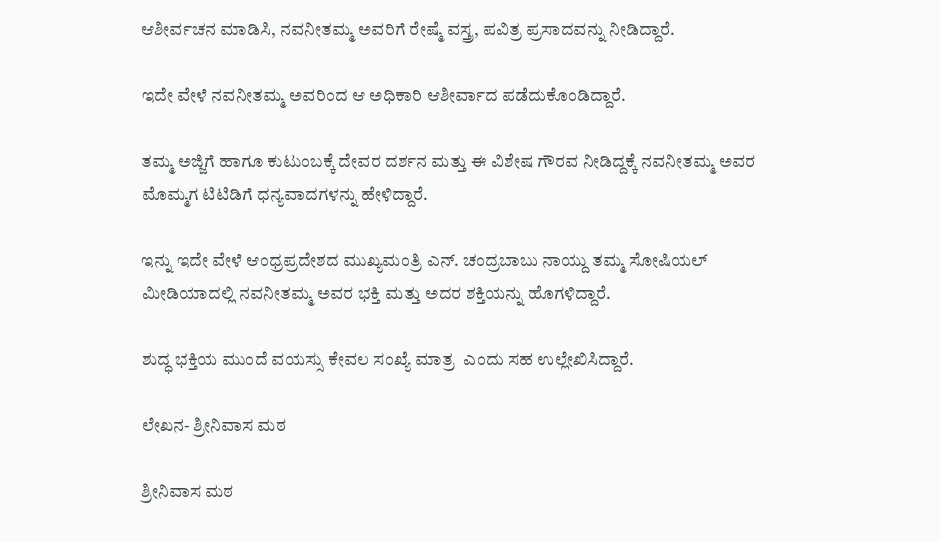ಆಶೀರ್ವಚನ ಮಾಡಿಸಿ, ನವನೀತಮ್ಮ ಅವರಿಗೆ ರೇಷ್ಮೆ ವಸ್ತ್ರ, ಪವಿತ್ರ ಪ್ರಸಾದವನ್ನು ನೀಡಿದ್ದಾರೆ.

ಇದೇ ವೇಳೆ ನವನೀತಮ್ಮ ಅವರಿಂದ ಆ ಅಧಿಕಾರಿ ಆಶೀರ್ವಾದ ಪಡೆದುಕೊಂಡಿದ್ದಾರೆ.

ತಮ್ಮ ಅಜ್ಜಿಗೆ ಹಾಗೂ ಕುಟುಂಬಕ್ಕೆ ದೇವರ ದರ್ಶನ ಮತ್ತು ಈ ವಿಶೇಷ ಗೌರವ ನೀಡಿದ್ದಕ್ಕೆ ನವನೀತಮ್ಮ ಅವರ ಮೊಮ್ಮಗ ಟಿಟಿಡಿಗೆ ಧನ್ಯವಾದಗಳನ್ನು ಹೇಳಿದ್ದಾರೆ.

ಇನ್ನು ಇದೇ ವೇಳೆ ಆಂಧ್ರಪ್ರದೇಶದ ಮುಖ್ಯಮಂತ್ರಿ ಎನ್. ಚಂದ್ರಬಾಬು ನಾಯ್ದು ತಮ್ಮ ಸೋಷಿಯಲ್ ಮೀಡಿಯಾದಲ್ಲಿ ನವನೀತಮ್ಮ ಅವರ ಭಕ್ತಿ ಮತ್ತು ಅದರ ಶಕ್ತಿಯನ್ನು ಹೊಗಳಿದ್ದಾರೆ.

ಶುದ್ಧ ಭಕ್ತಿಯ ಮುಂದೆ ವಯಸ್ಸು ಕೇವಲ ಸಂಖ್ಯೆ ಮಾತ್ರ  ಎಂದು ಸಹ ಉಲ್ಲೇಖಿಸಿದ್ದಾರೆ.

ಲೇಖನ- ಶ್ರೀನಿವಾಸ ಮಠ

ಶ್ರೀನಿವಾಸ ಮಠ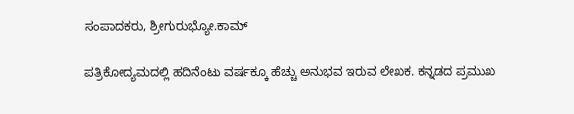ಸಂಪಾದಕರು, ಶ್ರೀಗುರುಭ್ಯೋ.ಕಾಮ್

ಪತ್ರಿಕೋದ್ಯಮದಲ್ಲಿ ಹದಿನೆಂಟು ವರ್ಷಕ್ಕೂ ಹೆಚ್ಚು ಅನುಭವ ಇರುವ ಲೇಖಕ. ಕನ್ನಡದ ಪ್ರಮುಖ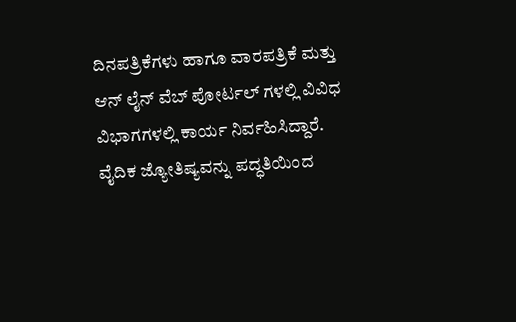ದಿನಪತ್ರಿಕೆಗಳು ಹಾಗೂ ವಾರಪತ್ರಿಕೆ ಮತ್ತು ಆನ್ ಲೈನ್ ವೆಬ್ ಪೋರ್ಟಲ್ ಗಳಲ್ಲಿ ವಿವಿಧ ವಿಭಾಗಗಳಲ್ಲಿ ಕಾರ್ಯ ನಿರ್ವಹಿಸಿದ್ದಾರೆ. ವೈದಿಕ ಜ್ಯೋತಿಷ್ಯವನ್ನು ಪದ್ಧತಿಯಿಂದ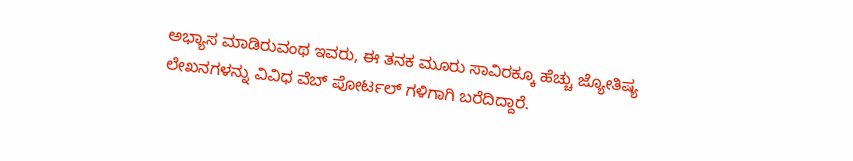ಅಭ್ಯಾಸ ಮಾಡಿರುವಂಥ ಇವರು, ಈ ತನಕ ಮೂರು ಸಾವಿರಕ್ಕೂ ಹೆಚ್ಚು ಜ್ಯೋತಿಷ್ಯ ಲೇಖನಗಳನ್ನು ವಿವಿಧ ವೆಬ್ ಪೋರ್ಟಲ್ ಗಳಿಗಾಗಿ ಬರೆದಿದ್ದಾರೆ.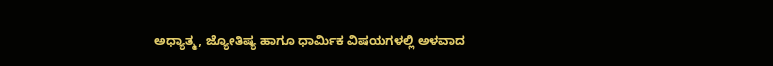ಅಧ್ಯಾತ್ಮ, ಜ್ಯೋತಿಷ್ಯ ಹಾಗೂ ಧಾರ್ಮಿಕ ವಿಷಯಗಳಲ್ಲಿ ಅಳವಾದ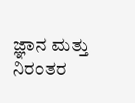ಜ್ಞಾನ ಮತ್ತು ನಿರಂತರ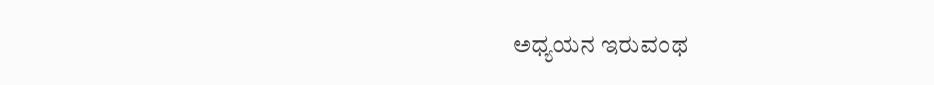ಅಧ್ಯಯನ ಇರುವಂಥ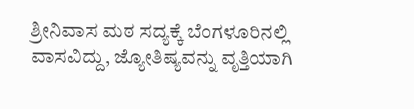ಶ್ರೀನಿವಾಸ ಮಠ ಸದ್ಯಕ್ಕೆ ಬೆಂಗಳೂರಿನಲ್ಲಿ ವಾಸವಿದ್ದು, ಜ್ಯೋತಿಷ್ಯವನ್ನು ವೃತ್ತಿಯಾಗಿ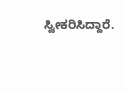ಸ್ವೀಕರಿಸಿದ್ದಾರೆ.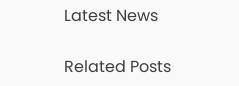Latest News

Related Posts